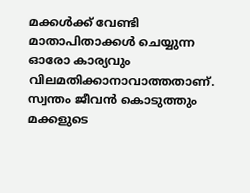മക്കൾക്ക് വേണ്ടി മാതാപിതാക്കൾ ചെയ്യുന്ന ഓരോ കാര്യവും വിലമതിക്കാനാവാത്തതാണ്. സ്വന്തം ജീവൻ കൊടുത്തും മക്കളുടെ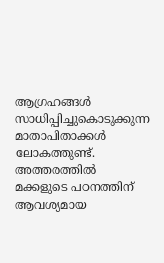ആഗ്രഹങ്ങൾ സാധിപ്പിച്ചുകൊടുക്കുന്ന മാതാപിതാക്കൾ ലോകത്തുണ്ട്. അത്തരത്തിൽ മക്കളുടെ പഠനത്തിന് ആവശ്യമായ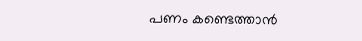പണം കണ്ടെത്താൻ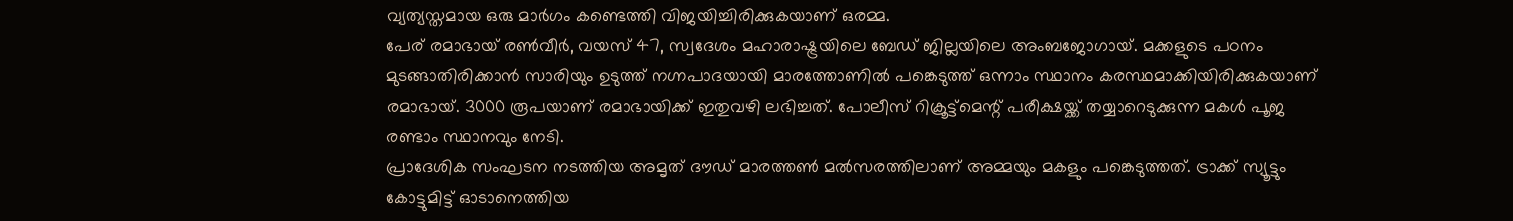വ്യത്യസ്തമായ ഒരു മാർഗം കണ്ടെത്തി വിജയിച്ചിരിക്കുകയാണ് ഒരമ്മ.
പേര് രമാഭായ് രൺവീർ, വയസ് 47, സ്വദേശം മഹാരാഷ്ട്രയിലെ ബേഡ് ജില്ലയിലെ അംബജോഗായ്. മക്കളുടെ പഠനം മുടങ്ങാതിരിക്കാൻ സാരിയും ഉടുത്ത് നഗ്നപാദയായി മാരത്തോണിൽ പങ്കെടുത്ത് ഒന്നാം സ്ഥാനം കരസ്ഥമാക്കിയിരിക്കുകയാണ് രമാഭായ്. 3000 രൂപയാണ് രമാഭായിക്ക് ഇതുവഴി ലഭിച്ചത്. പോലീസ് റിക്രൂട്ട്മെന്റ് പരീക്ഷയ്ക്ക് തയ്യാറെടുക്കുന്ന മകൾ പൂജ രണ്ടാം സ്ഥാനവും നേടി.
പ്രാദേശിക സംഘടന നടത്തിയ അമൃത് ദൗഡ് മാരത്തൺ മൽസരത്തിലാണ് അമ്മയും മകളും പങ്കെടുത്തത്. ട്രാക്ക് സ്യൂട്ടും കോട്ടുമിട്ട് ഓടാനെത്തിയ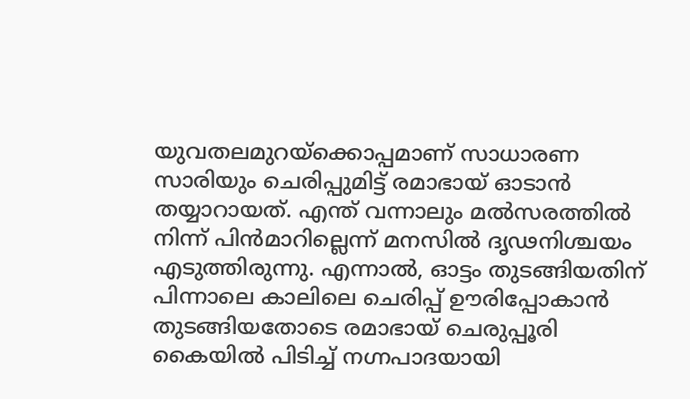യുവതലമുറയ്ക്കൊപ്പമാണ് സാധാരണ സാരിയും ചെരിപ്പുമിട്ട് രമാഭായ് ഓടാൻ തയ്യാറായത്. എന്ത് വന്നാലും മൽസരത്തിൽ നിന്ന് പിൻമാറില്ലെന്ന് മനസിൽ ദൃഢനിശ്ചയം എടുത്തിരുന്നു. എന്നാൽ, ഓട്ടം തുടങ്ങിയതിന് പിന്നാലെ കാലിലെ ചെരിപ്പ് ഊരിപ്പോകാൻ തുടങ്ങിയതോടെ രമാഭായ് ചെരുപ്പൂരി കൈയിൽ പിടിച്ച് നഗ്നപാദയായി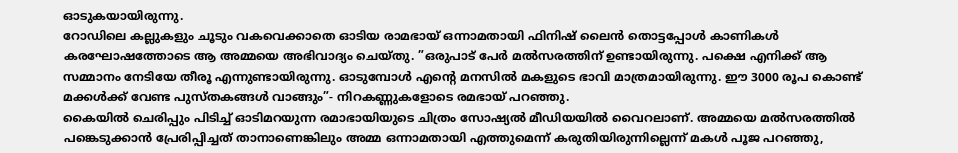ഓടുകയായിരുന്നു.
റോഡിലെ കല്ലുകളും ചൂടും വകവെക്കാതെ ഓടിയ രാമഭായ് ഒന്നാമതായി ഫിനിഷ് ലൈൻ തൊട്ടപ്പോൾ കാണികൾ കരഘോഷത്തോടെ ആ അമ്മയെ അഭിവാദ്യം ചെയ്തു. ”ഒരുപാട് പേർ മൽസരത്തിന് ഉണ്ടായിരുന്നു. പക്ഷെ എനിക്ക് ആ സമ്മാനം നേടിയേ തീരൂ എന്നുണ്ടായിരുന്നു. ഓടുമ്പോൾ എന്റെ മനസിൽ മകളുടെ ഭാവി മാത്രമായിരുന്നു. ഈ 3000 രൂപ കൊണ്ട് മക്കൾക്ക് വേണ്ട പുസ്തകങ്ങൾ വാങ്ങും”- നിറകണ്ണുകളോടെ രമഭായ് പറഞ്ഞു.
കൈയിൽ ചെരിപ്പും പിടിച്ച് ഓടിമറയുന്ന രമാഭായിയുടെ ചിത്രം സോഷ്യൽ മീഡിയയിൽ വൈറലാണ്. അമ്മയെ മൽസരത്തിൽ പങ്കെടുക്കാൻ പ്രേരിപ്പിച്ചത് താനാണെങ്കിലും അമ്മ ഒന്നാമതായി എത്തുമെന്ന് കരുതിയിരുന്നില്ലെന്ന് മകൾ പൂജ പറഞ്ഞു,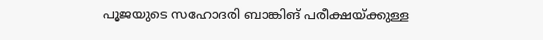പൂജയുടെ സഹോദരി ബാങ്കിങ് പരീക്ഷയ്ക്കുള്ള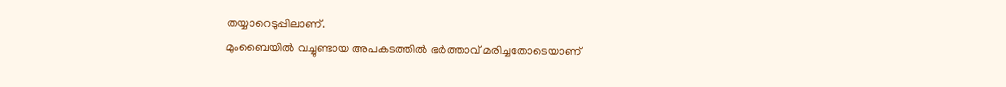തയ്യാറെടുപ്പിലാണ്.
മുംബൈയിൽ വച്ചുണ്ടായ അപകടത്തിൽ ഭർത്താവ് മരിച്ചതോടെയാണ്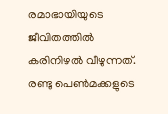രമാഭായിയുടെ ജീവിതത്തിൽ കരിനിഴൽ വീഴുന്നത്. രണ്ടു പെൺമക്കളുടെ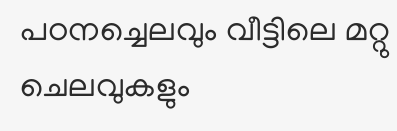പഠനച്ചെലവും വീട്ടിലെ മറ്റു ചെലവുകളും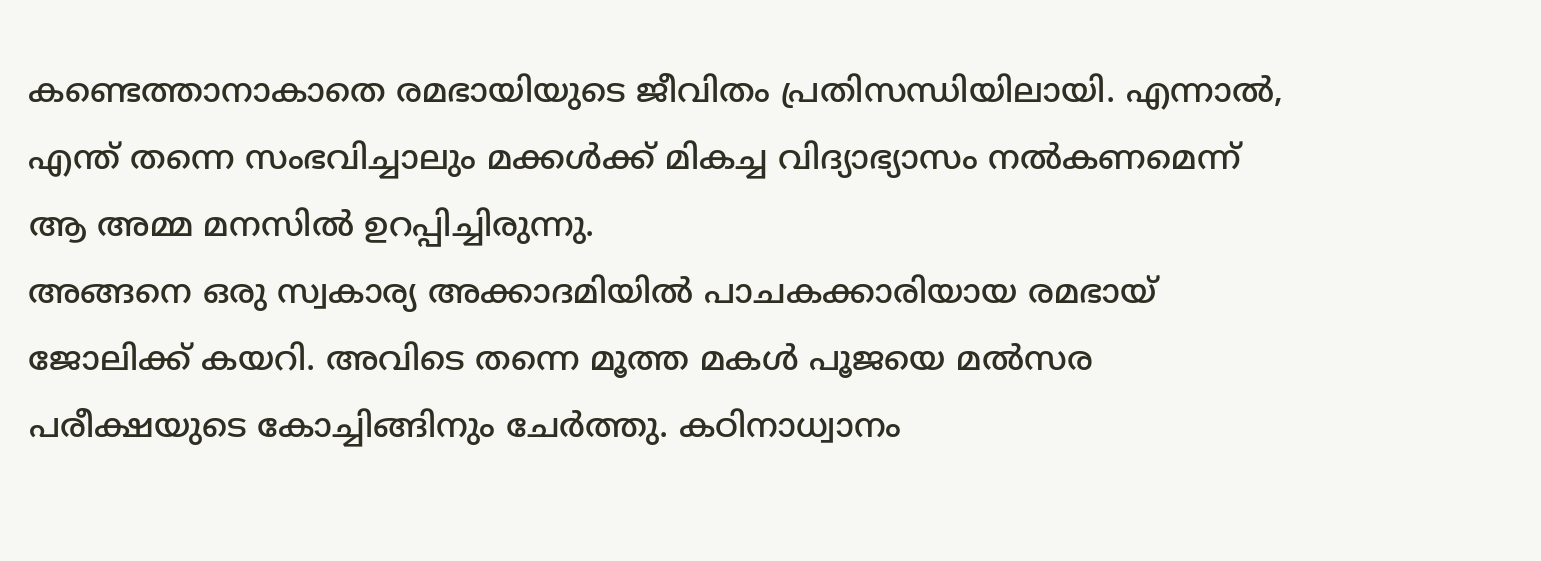കണ്ടെത്താനാകാതെ രമഭായിയുടെ ജീവിതം പ്രതിസന്ധിയിലായി. എന്നാൽ, എന്ത് തന്നെ സംഭവിച്ചാലും മക്കൾക്ക് മികച്ച വിദ്യാഭ്യാസം നൽകണമെന്ന് ആ അമ്മ മനസിൽ ഉറപ്പിച്ചിരുന്നു.
അങ്ങനെ ഒരു സ്വകാര്യ അക്കാദമിയിൽ പാചകക്കാരിയായ രമഭായ് ജോലിക്ക് കയറി. അവിടെ തന്നെ മൂത്ത മകൾ പൂജയെ മൽസര പരീക്ഷയുടെ കോച്ചിങ്ങിനും ചേർത്തു. കഠിനാധ്വാനം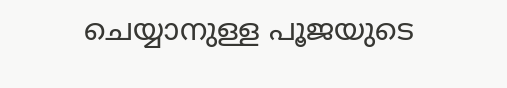ചെയ്യാനുള്ള പൂജയുടെ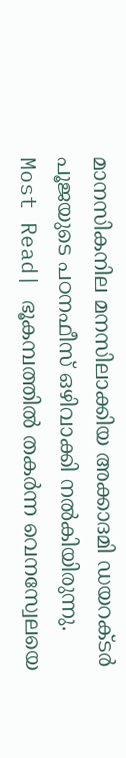മാനസികനില മനസിലാക്കിയ അക്കാദമി ഡയറക്ടർ പൂജയുടെ പഠനഫീസ് ഒഴിവാക്കി നൽകിയിരുന്നു.
Most Read| ഭൂകമ്പത്തിൽ തകർന്ന വെനസ്വേലയെ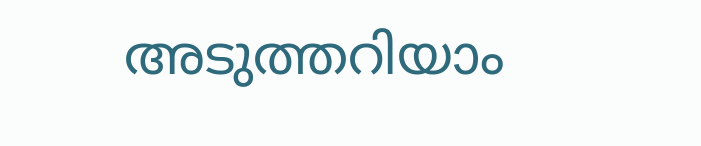അടുത്തറിയാം